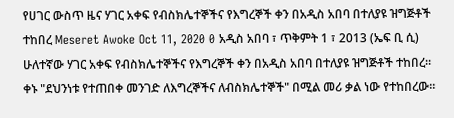የሀገር ውስጥ ዜና ሃገር አቀፍ የብስክሌተኞችና የእግረኞች ቀን በአዲስ አበባ በተለያዩ ዝግጅቶች ተከበረ Meseret Awoke Oct 11, 2020 0 አዲስ አበባ ፣ ጥቅምት 1 ፣ 2013 (ኤፍ ቢ ሲ) ሁለተኛው ሃገር አቀፍ የብስክሌተኞችና የእግረኞች ቀን በአዲስ አበባ በተለያዩ ዝግጅቶች ተከበረ። ቀኑ "ደህንነቱ የተጠበቀ መንገድ ለእግረኞችና ለብስክሌተኞች" በሚል መሪ ቃል ነው የተከበረው።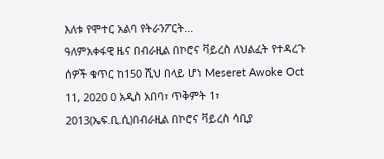እለቱ የሞተር አልባ የትራንፖርት…
ዓለምአቀፋዊ ዜና በብራዚል በኮሮና ቫይረስ ለህልፈት የተዳረጉ ሰዎች ቁጥር ከ150 ሺህ በላይ ሆነ Meseret Awoke Oct 11, 2020 0 አዲስ አበባ፣ ጥቅምት 1፣ 2013(ኤፍ.ቢ.ሲ)በብራዚል በኮሮና ቫይረስ ሳቢያ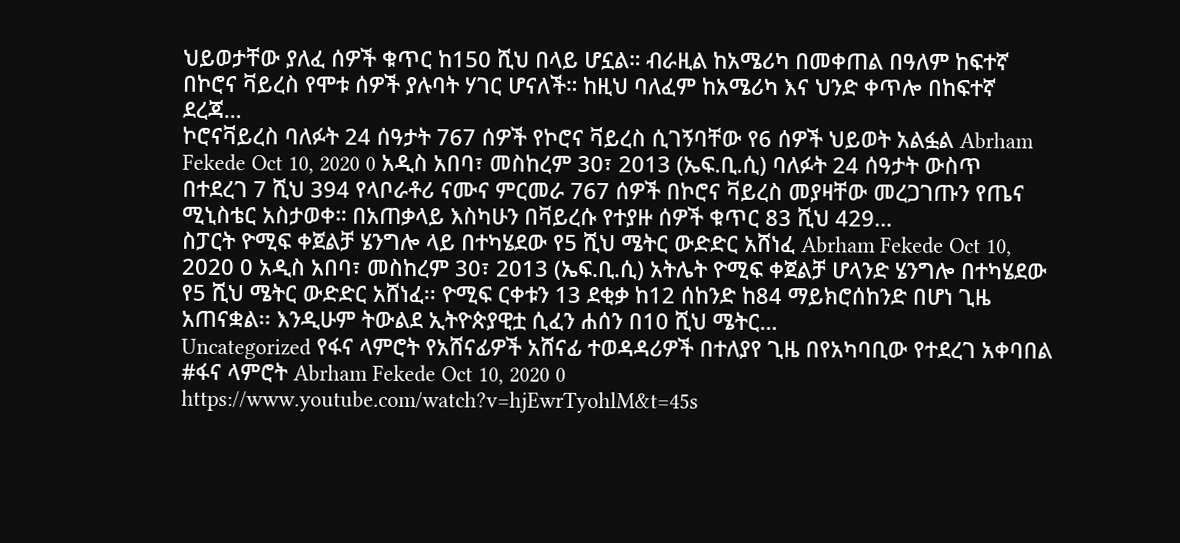ህይወታቸው ያለፈ ሰዎች ቁጥር ከ150 ሺህ በላይ ሆኗል። ብራዚል ከአሜሪካ በመቀጠል በዓለም ከፍተኛ በኮሮና ቫይረስ የሞቱ ሰዎች ያሉባት ሃገር ሆናለች። ከዚህ ባለፈም ከአሜሪካ እና ህንድ ቀጥሎ በከፍተኛ ደረጃ…
ኮሮናቫይረስ ባለፉት 24 ሰዓታት 767 ሰዎች የኮሮና ቫይረስ ሲገኝባቸው የ6 ሰዎች ህይወት አልፏል Abrham Fekede Oct 10, 2020 0 አዲስ አበባ፣ መስከረም 30፣ 2013 (ኤፍ.ቢ.ሲ) ባለፉት 24 ሰዓታት ውስጥ በተደረገ 7 ሺህ 394 የላቦራቶሪ ናሙና ምርመራ 767 ሰዎች በኮሮና ቫይረስ መያዛቸው መረጋገጡን የጤና ሚኒስቴር አስታወቀ። በአጠቃላይ እስካሁን በቫይረሱ የተያዙ ሰዎች ቁጥር 83 ሺህ 429…
ስፓርት ዮሚፍ ቀጀልቻ ሄንግሎ ላይ በተካሄደው የ5 ሺህ ሜትር ውድድር አሸነፈ Abrham Fekede Oct 10, 2020 0 አዲስ አበባ፣ መስከረም 30፣ 2013 (ኤፍ.ቢ.ሲ) አትሌት ዮሚፍ ቀጀልቻ ሆላንድ ሄንግሎ በተካሄደው የ5 ሺህ ሜትር ውድድር አሸነፈ፡፡ ዮሚፍ ርቀቱን 13 ደቂቃ ከ12 ሰከንድ ከ84 ማይክሮሰከንድ በሆነ ጊዜ አጠናቋል፡፡ እንዲሁም ትውልደ ኢትዮጵያዊቷ ሲፈን ሐሰን በ10 ሺህ ሜትር…
Uncategorized የፋና ላምሮት የአሸናፊዎች አሸናፊ ተወዳዳሪዎች በተለያየ ጊዜ በየአካባቢው የተደረገ አቀባበል #ፋና ላምሮት Abrham Fekede Oct 10, 2020 0 https://www.youtube.com/watch?v=hjEwrTyohlM&t=45s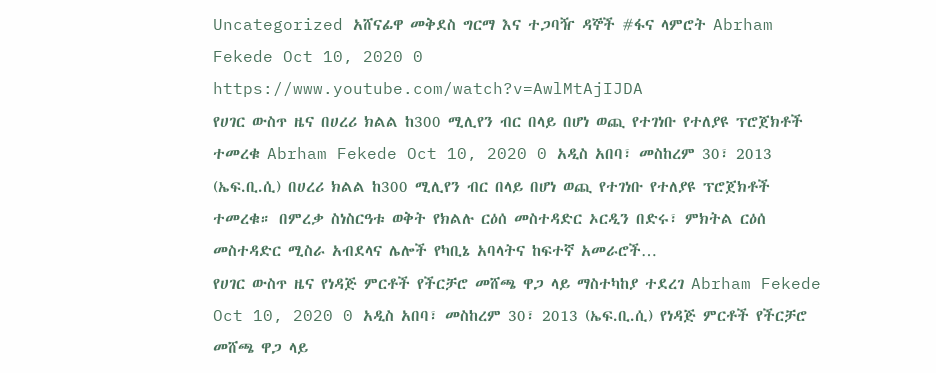Uncategorized አሸናፊዋ መቅደስ ግርማ እና ተጋባዥ ዳኞች #ፋና ላምሮት Abrham Fekede Oct 10, 2020 0 https://www.youtube.com/watch?v=AwlMtAjIJDA
የሀገር ውስጥ ዜና በሀረሪ ክልል ከ300 ሚሊየን ብር በላይ በሆነ ወጪ የተገነቡ የተለያዩ ፕሮጀክቶች ተመረቁ Abrham Fekede Oct 10, 2020 0 አዲስ አበባ፣ መስከረም 30፣ 2013 (ኤፍ.ቢ.ሲ) በሀረሪ ክልል ከ300 ሚሊየን ብር በላይ በሆነ ወጪ የተገነቡ የተለያዩ ፕሮጀክቶች ተመረቁ። በምረቃ ስነስርዓቱ ወቅት የክልሉ ርዕሰ መስተዳድር ኦርዲን በድሩ፣ ምክትል ርዕሰ መስተዳድር ሚስራ አብደላና ሌሎች የካቢኔ አባላትና ከፍተኛ አመራሮች…
የሀገር ውስጥ ዜና የነዳጅ ምርቶች የችርቻሮ መሸጫ ዋጋ ላይ ማስተካከያ ተደረገ Abrham Fekede Oct 10, 2020 0 አዲስ አበባ፣ መስከረም 30፣ 2013 (ኤፍ.ቢ.ሲ) የነዳጅ ምርቶች የችርቻሮ መሸጫ ዋጋ ላይ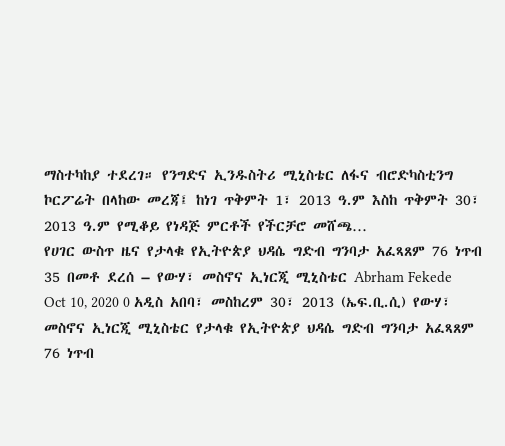ማስተካከያ ተደረገ። የንግድና ኢንዱስትሪ ሚኒስቴር ለፋና ብሮድካስቲንግ ኮርፖሬት በላከው መረጃ፤ ከነገ ጥቅምት 1፣ 2013 ዓ.ም እስከ ጥቅምት 30፣ 2013 ዓ.ም የሚቆይ የነዳጅ ምርቶች የችርቻሮ መሸጫ…
የሀገር ውስጥ ዜና የታላቁ የኢትዮጵያ ህዳሴ ግድብ ግንባታ አፈጻጸም 76 ነጥብ 35 በመቶ ደረሰ – የውሃ፣ መስኖና ኢነርጂ ሚኒስቴር Abrham Fekede Oct 10, 2020 0 አዲስ አበባ፣ መስከረም 30፣ 2013 (ኤፍ.ቢ.ሲ) የውሃ፣ መስኖና ኢነርጂ ሚኒስቴር የታላቁ የኢትዮጵያ ህዳሴ ግድብ ግንባታ አፈጻጸም 76 ነጥብ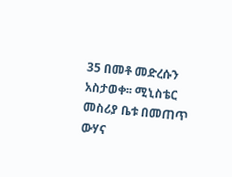35 በመቶ መድረሱን አስታወቀ፡፡ ሚኒስቴር መስሪያ ቤቱ በመጠጥ ውሃና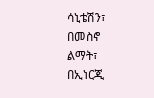ሳኒቴሽን፣ በመስኖ ልማት፣ በኢነርጂ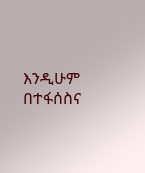እንዲሁም በተፋሰስና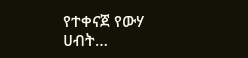የተቀናጀ የውሃ ሀብት…